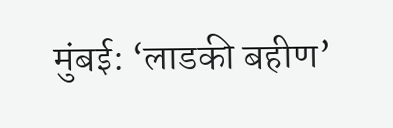मुंबई: ‘लाडकी बहीण’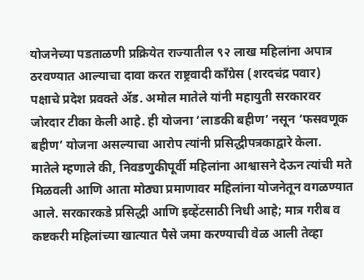योजनेच्या पडताळणी प्रक्रियेत राज्यातील ९२ लाख महिलांना अपात्र ठरवण्यात आल्याचा दावा करत राष्ट्रवादी काँग्रेस (शरदचंद्र पवार) पक्षाचे प्रदेश प्रवक्ते ॲड. अमोल मातेले यांनी महायुती सरकारवर जोरदार टीका केली आहे. ही योजना ‘लाडकी बहीण’ नसून ‘फसवणूक बहीण’ योजना असल्याचा आरोप त्यांनी प्रसिद्धीपत्रकाद्वारे केला.
मातेले म्हणाले की, निवडणुकीपूर्वी महिलांना आश्वासने देऊन त्यांची मते मिळवली आणि आता मोठ्या प्रमाणावर महिलांना योजनेतून वगळण्यात आले. सरकारकडे प्रसिद्धी आणि इव्हेंटसाठी निधी आहे; मात्र गरीब व कष्टकरी महिलांच्या खात्यात पैसे जमा करण्याची वेळ आली तेव्हा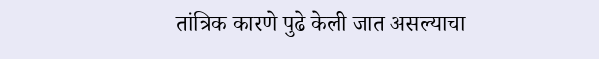तांत्रिक कारणे पुढे केली जात असल्याचा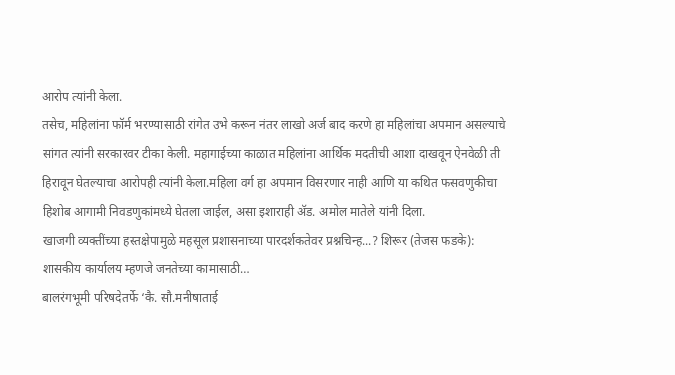आरोप त्यांनी केला.
तसेच, महिलांना फॉर्म भरण्यासाठी रांगेत उभे करून नंतर लाखो अर्ज बाद करणे हा महिलांचा अपमान असल्याचे सांगत त्यांनी सरकारवर टीका केली. महागाईच्या काळात महिलांना आर्थिक मदतीची आशा दाखवून ऐनवेळी ती हिरावून घेतल्याचा आरोपही त्यांनी केला.महिला वर्ग हा अपमान विसरणार नाही आणि या कथित फसवणुकीचा हिशोब आगामी निवडणुकांमध्ये घेतला जाईल, असा इशाराही ॲड. अमोल मातेले यांनी दिला.
खाजगी व्यक्तींच्या हस्तक्षेपामुळे महसूल प्रशासनाच्या पारदर्शकतेवर प्रश्नचिन्ह...? शिरूर (तेजस फडके): शासकीय कार्यालय म्हणजे जनतेच्या कामासाठी…
बालरंगभूमी परिषदेतर्फे ‘कै. सौ.मनीषाताई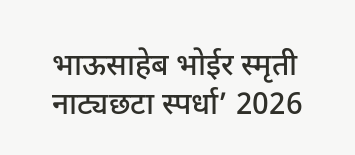भाऊसाहेब भोईर स्मृती नाट्यछटा स्पर्धा’ 2026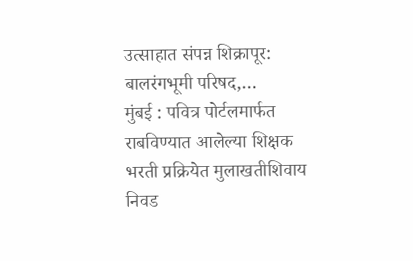उत्साहात संपन्न शिक्रापूर: बालरंगभूमी परिषद,…
मुंबई : पवित्र पोर्टलमार्फत राबविण्यात आलेल्या शिक्षक भरती प्रक्रियेत मुलाखतीशिवाय निवड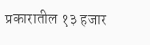प्रकारातील १३ हजार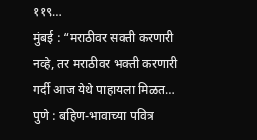११९…
मुंबई : “मराठीवर सक्ती करणारी नव्हे, तर मराठीवर भक्ती करणारी गर्दी आज येथे पाहायला मिळत…
पुणे : बहिण-भावाच्या पवित्र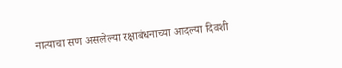नात्याचा सण असलेल्या रक्षाबंधनाच्या आदल्या दिवशी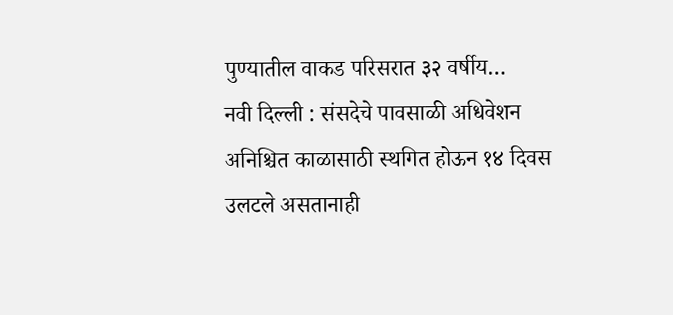पुण्यातील वाकड परिसरात ३२ वर्षीय…
नवी दिल्ली : संसदेचे पावसाळी अधिवेशन अनिश्चित काळासाठी स्थगित होऊन १४ दिवस उलटले असतानाही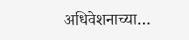अधिवेशनाच्या…